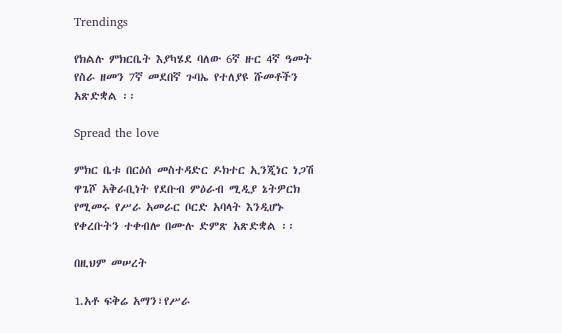Trendings

የክልሉ ምክርቤት እያካሄደ ባለው 6ኛ ዙር 4ኛ ዓመት የስራ ዘመን 7ኛ መደበኛ ጉባኤ የተለያዩ ሹመቶችን አጽድቋል ፡፡

Spread the love

ምክር ቤቱ በርዕሰ መስተዳድር ዶክተር ኢንጂነር ነጋሽ ዋጌሾ አቅራቢነት የደቡብ ምዕራብ ሚዲያ ኔትዎርክ የሚመሩ የሥራ አመራር ቦርድ አባላት እንዲሆኑ የቀረቡትን ተቀብሎ በሙሉ ድምጽ አጽድቋል ፡፡

በዚህም መሠረት

1.አቶ ፍቅሬ አማን፣የሥራ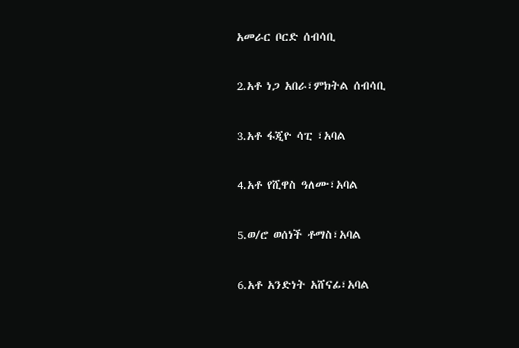አመራር ቦርድ ሰብሳቢ

2.አቶ ነጋ አበራ፣ምክትል ሰብሳቢ

3.አቶ ፋጂዮ ሳፒ ፣አባል

4.አቶ የሺዋስ ዓለሙ፣አባል

5.ወ/ሮ ወሰነች ቶማስ፣አባል

6.አቶ አንድነት አሸናፊ፣አባል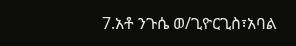7.አቶ ንጉሴ ወ/ጊዮርጊስ፣አባል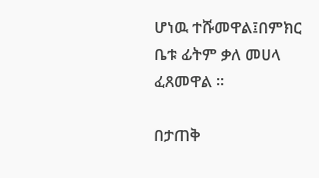ሆነዉ ተሹመዋል፤በምክር ቤቱ ፊትም ቃለ መሀላ ፈጸመዋል ፡፡

በታጠቅ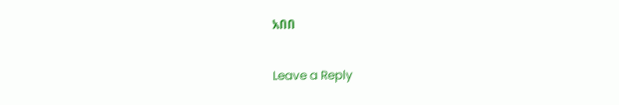አበበ

Leave a Reply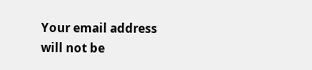Your email address will not be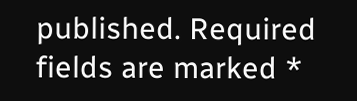published. Required fields are marked *